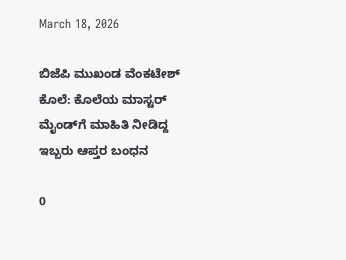March 18, 2026

ಬಿಜೆಪಿ ಮುಖಂಡ ವೆಂಕಟೇಶ್ ಕೊಲೆ: ಕೊಲೆಯ ಮಾಸ್ಟರ್ ಮೈಂಡ್‌ಗೆ ಮಾಹಿತಿ ನೀಡಿದ್ದ ಇಬ್ಬರು ಆಪ್ತರ ಬಂಧನ

0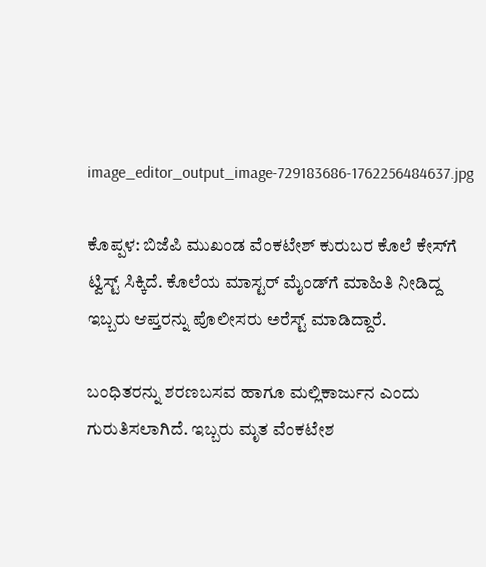image_editor_output_image-729183686-1762256484637.jpg

ಕೊಪ್ಪಳ: ಬಿಜೆಪಿ ಮುಖಂಡ ವೆಂಕಟೇಶ್ ಕುರುಬರ ಕೊಲೆ ಕೇಸ್‌ಗೆ ಟ್ವಿಸ್ಟ್ ಸಿಕ್ಕಿದೆ. ಕೊಲೆಯ ಮಾಸ್ಟರ್ ಮೈಂಡ್‌ಗೆ ಮಾಹಿತಿ ನೀಡಿದ್ದ ಇಬ್ಬರು ಆಪ್ತರನ್ನು ಪೊಲೀಸರು ಅರೆಸ್ಟ್ ಮಾಡಿದ್ದಾರೆ.

ಬಂಧಿತರನ್ನು ಶರಣಬಸವ ಹಾಗೂ ಮಲ್ಲಿಕಾರ್ಜುನ ಎಂದು ಗುರುತಿಸಲಾಗಿದೆ. ಇಬ್ಬರು ಮೃತ ವೆಂಕಟೇಶ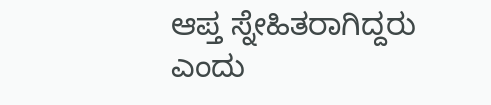ಆಪ್ತ ಸ್ನೇಹಿತರಾಗಿದ್ದರು ಎಂದು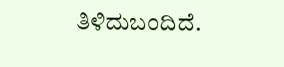ತಿಳಿದುಬಂದಿದೆ.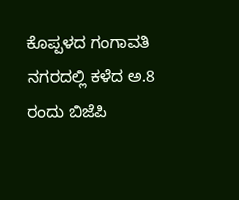ಕೊಪ್ಪಳದ ಗಂಗಾವತಿ ನಗರದಲ್ಲಿ ಕಳೆದ ಅ.8 ರಂದು ಬಿಜೆಪಿ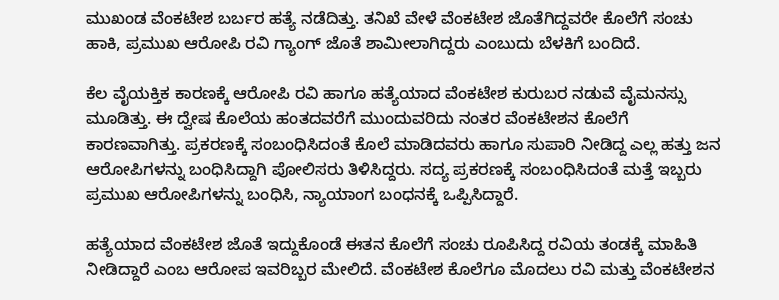ಮುಖಂಡ ವೆಂಕಟೇಶ ಬರ್ಬರ ಹತ್ಯೆ ನಡೆದಿತ್ತು. ತನಿಖೆ ವೇಳೆ ವೆಂಕಟೇಶ ಜೊತೆಗಿದ್ದವರೇ ಕೊಲೆಗೆ ಸಂಚು ಹಾಕಿ, ಪ್ರಮುಖ ಆರೋಪಿ ರವಿ ಗ್ಯಾಂಗ್ ಜೊತೆ ಶಾಮೀಲಾಗಿದ್ದರು ಎಂಬುದು ಬೆಳಕಿಗೆ ಬಂದಿದೆ.

ಕೆಲ ವೈಯಕ್ತಿಕ ಕಾರಣಕ್ಕೆ ಆರೋಪಿ ರವಿ ಹಾಗೂ ಹತ್ಯೆಯಾದ ವೆಂಕಟೇಶ ಕುರುಬರ ನಡುವೆ ವೈಮನಸ್ಸು ಮೂಡಿತ್ತು. ಈ ದ್ವೇಷ ಕೊಲೆಯ ಹಂತದವರೆಗೆ ಮುಂದುವರಿದು ನಂತರ ವೆಂಕಟೇಶನ ಕೊಲೆಗೆ ಕಾರಣವಾಗಿತ್ತು. ಪ್ರಕರಣಕ್ಕೆ ಸಂಬಂಧಿಸಿದಂತೆ ಕೊಲೆ ಮಾಡಿದವರು ಹಾಗೂ ಸುಪಾರಿ ನೀಡಿದ್ದ ಎಲ್ಲ ಹತ್ತು ಜನ ಆರೋಪಿಗಳನ್ನು ಬಂಧಿಸಿದ್ದಾಗಿ ಪೋಲಿಸರು ತಿಳಿಸಿದ್ದರು. ಸದ್ಯ ಪ್ರಕರಣಕ್ಕೆ ಸಂಬಂಧಿಸಿದಂತೆ ಮತ್ತೆ ಇಬ್ಬರು ಪ್ರಮುಖ ಆರೋಪಿಗಳನ್ನು ಬಂಧಿಸಿ, ನ್ಯಾಯಾಂಗ ಬಂಧನಕ್ಕೆ ಒಪ್ಪಿಸಿದ್ದಾರೆ.

ಹತ್ಯೆಯಾದ ವೆಂಕಟೇಶ ಜೊತೆ ಇದ್ದುಕೊಂಡೆ ಈತನ ಕೊಲೆಗೆ ಸಂಚು ರೂಪಿಸಿದ್ದ ರವಿಯ ತಂಡಕ್ಕೆ ಮಾಹಿತಿ ನೀಡಿದ್ದಾರೆ ಎಂಬ ಆರೋಪ ಇವರಿಬ್ಬರ ಮೇಲಿದೆ. ವೆಂಕಟೇಶ ಕೊಲೆಗೂ ಮೊದಲು ರವಿ ಮತ್ತು ವೆಂಕಟೇಶನ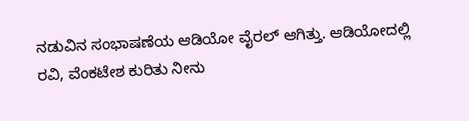ನಡುವಿನ ಸಂಭಾಷಣೆಯ ಆಡಿಯೋ ವೈರಲ್ ಆಗಿತ್ತು. ಆಡಿಯೋದಲ್ಲಿ ರವಿ, ವೆಂಕಟೇಶ ಕುರಿತು ನೀನು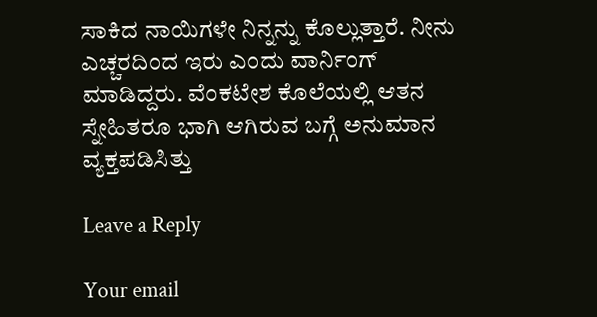ಸಾಕಿದ ನಾಯಿಗಳೇ ನಿನ್ನನ್ನು ಕೊಲ್ಲುತ್ತಾರೆ. ನೀನು ಎಚ್ಚರದಿಂದ ಇರು ಎಂದು ವಾರ್ನಿಂಗ್ ಮಾಡಿದ್ದರು. ವೆಂಕಟೇಶ ಕೊಲೆಯಲ್ಲಿ ಆತನ ಸ್ನೇಹಿತರೂ ಭಾಗಿ ಆಗಿರುವ ಬಗ್ಗೆ ಅನುಮಾನ ವ್ಯಕ್ತಪಡಿಸಿತ್ತು

Leave a Reply

Your email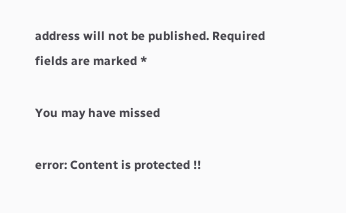address will not be published. Required fields are marked *

You may have missed

error: Content is protected !!